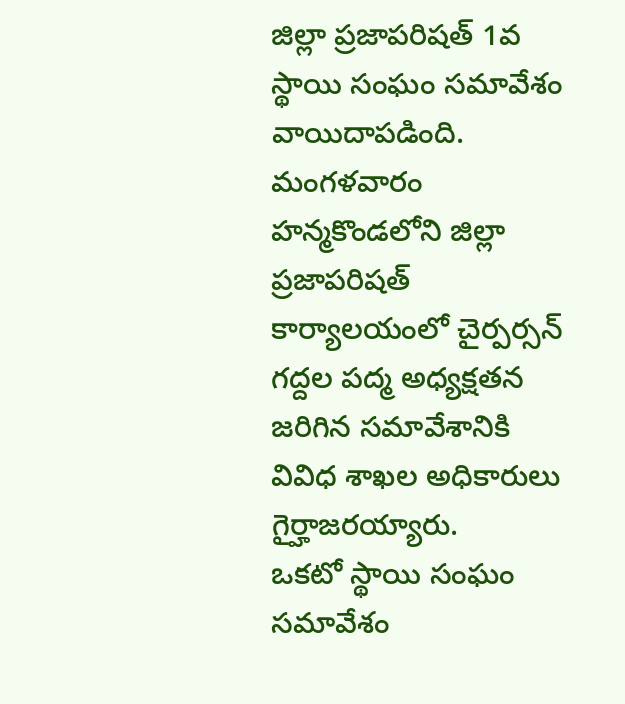జిల్లా ప్రజాపరిషత్ 1వ స్థాయి సంఘం సమావేశం వాయిదాపడింది. మంగళవారం హన్మకొండలోని జిల్లా ప్రజాపరిషత్ కార్యాలయంలో చైర్పర్సన్ గద్దల పద్మ అధ్యక్షతన జరిగిన సమావేశానికి వివిధ శాఖల అధికారులు గైర్హాజరయ్యారు.
ఒకటో స్థాయి సంఘం సమావేశం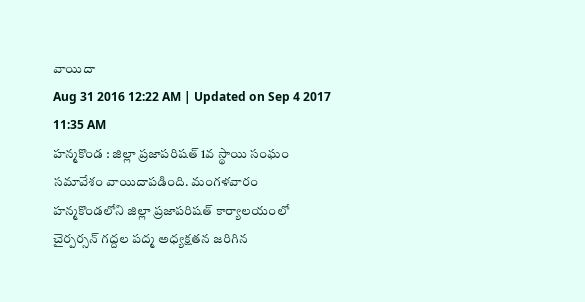వాయిదా
Aug 31 2016 12:22 AM | Updated on Sep 4 2017 11:35 AM
హన్మకొండ : జిల్లా ప్రజాపరిషత్ 1వ స్థాయి సంఘం సమావేశం వాయిదాపడింది. మంగళవారం హన్మకొండలోని జిల్లా ప్రజాపరిషత్ కార్యాలయంలో చైర్పర్సన్ గద్దల పద్మ అధ్యక్షతన జరిగిన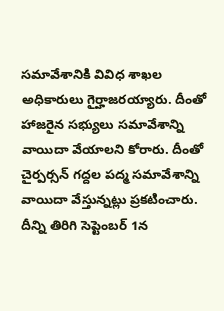సమావేశానికి వివిధ శాఖల అధికారులు గైర్హాజరయ్యారు. దీంతో హాజరైన సభ్యులు సమావేశాన్ని వాయిదా వేయాలని కోరారు. దీంతో చైర్పర్సన్ గద్దల పద్మ సమావేశాన్ని వాయిదా వేస్తున్నట్లు ప్రకటించారు. దీన్ని తిరిగి సెప్టెంబర్ 1న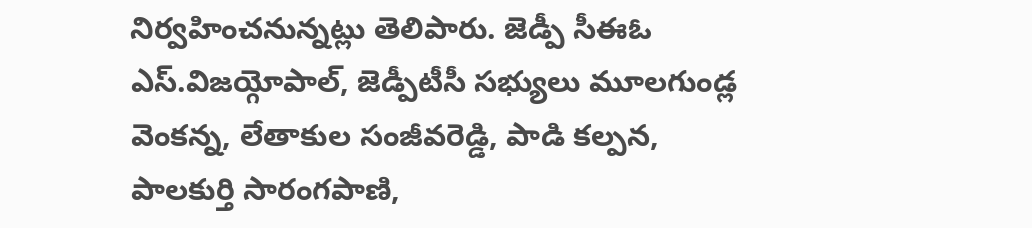నిర్వహించనున్నట్లు తెలిపారు. జెడ్పీ సీఈఓ ఎస్.విజయ్గోపాల్, జెడ్పీటీసీ సభ్యులు మూలగుండ్ల వెంకన్న, లేతాకుల సంజీవరెడ్డి, పాడి కల్పన, పాలకుర్తి సారంగపాణి,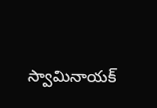స్వామినాయక్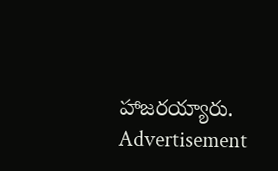హాజరయ్యారు.
Advertisement